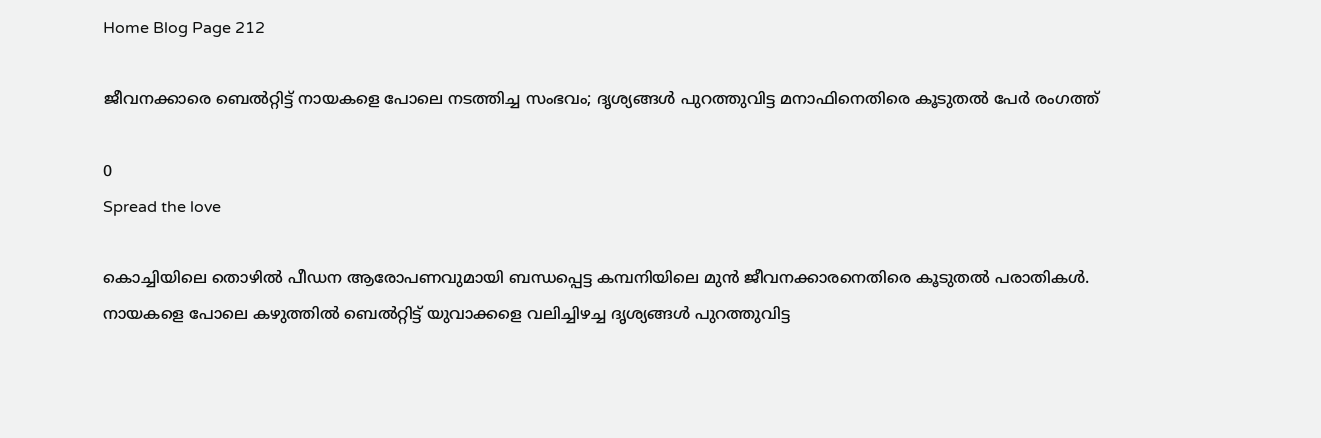Home Blog Page 212

ജീവനക്കാരെ ബെൽറ്റിട്ട് നായകളെ പോലെ നടത്തിച്ച സംഭവം; ദൃശ്യങ്ങൾ പുറത്തുവിട്ട മനാഫിനെതിരെ കൂടുതൽ പേർ രംഗത്ത്

0
Spread the love

കൊച്ചിയിലെ തൊഴിൽ പീഡന ആരോപണവുമായി ബന്ധപ്പെട്ട കമ്പനിയിലെ മുൻ ജീവനക്കാര‌നെതിരെ കൂടുതൽ പരാതികൾ. നായകളെ പോലെ കഴുത്തില്‍ ബെല്‍റ്റിട്ട് യുവാക്കളെ വലിച്ചിഴച്ച ദൃശ്യങ്ങൾ പുറത്തുവിട്ട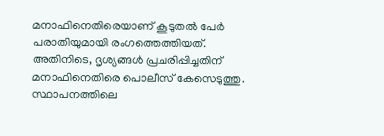മനാഫിനെതിരെയാണ് കൂടുതൽ പേർ പരാതിയുമായി രംഗത്തെത്തിയത്. അതിനിടെ, ദൃശ്യങ്ങൾ പ്രചരിപ്പിച്ചതിന് മനാഫിനെതിരെ പൊലീസ് കേസെടുത്തു. സ്ഥാപനത്തിലെ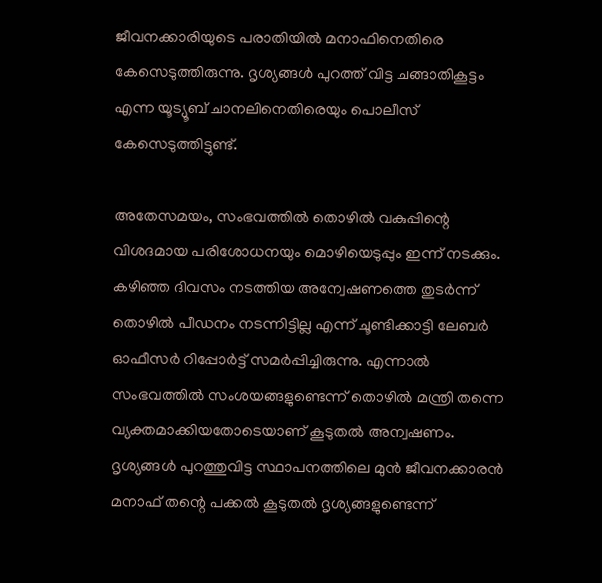ജീവനക്കാരിയുടെ പരാതിയിൽ മനാഫിനെതിരെ കേസെടുത്തിരുന്നു. ദൃശ്യങ്ങൾ പുറത്ത് വിട്ട ചങ്ങാതികൂട്ടം എന്ന യൂട്യൂബ് ചാനലിനെതിരെയും പൊലീസ് കേസെടുത്തിട്ടുണ്ട്.

അതേസമയം, സംഭവത്തിൽ തൊഴിൽ വകുപ്പിന്റെ വിശദമായ പരിശോധനയും മൊഴിയെടുപ്പും ഇന്ന് നടക്കും. കഴിഞ്ഞ ദിവസം നടത്തിയ അന്വേഷണത്തെ തുടർന്ന് തൊഴിൽ പീഡനം നടന്നിട്ടില്ല എന്ന് ചൂണ്ടിക്കാട്ടി ലേബർ ഓഫീസർ റിപ്പോർട്ട് സമർപ്പിച്ചിരുന്നു. എന്നാൽ സംഭവത്തിൽ സംശയങ്ങളുണ്ടെന്ന് തൊഴിൽ മന്ത്രി തന്നെ വ്യക്തമാക്കിയതോടെയാണ് കൂടുതൽ അന്വഷണം. ദൃശ്യങ്ങൾ പുറത്തുവിട്ട സ്ഥാപനത്തിലെ മുൻ ജീവനക്കാരൻ മനാഫ് തന്റെ പക്കൽ കൂടുതൽ ദൃശ്യങ്ങളുണ്ടെന്ന്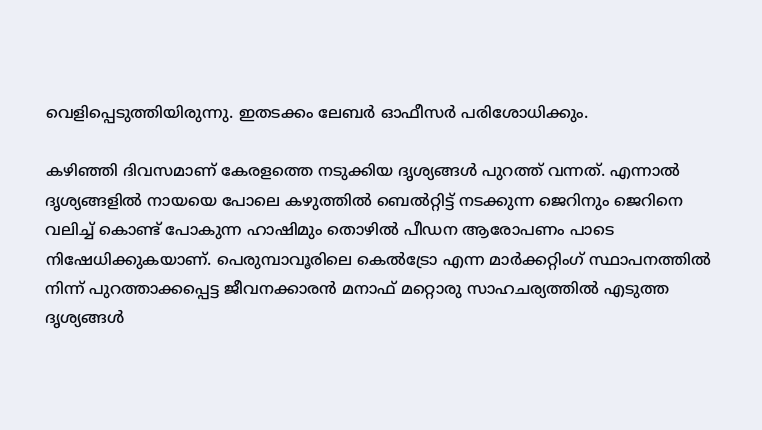വെളിപ്പെടുത്തിയിരുന്നു. ഇതടക്കം ലേബർ ഓഫീസർ പരിശോധിക്കും.

കഴിഞ്ഞി ദിവസമാണ് കേരളത്തെ നടുക്കിയ ദൃശ്യങ്ങള്‍ പുറത്ത് വന്നത്. എന്നാല്‍ ദൃശ്യങ്ങളില്‍ നായയെ പോലെ കഴുത്തില്‍ ബെല്‍റ്റിട്ട് നടക്കുന്ന ജെറിനും ജെറിനെ വലിച്ച് കൊണ്ട് പോകുന്ന ഹാഷിമും തൊഴില്‍ പീഡന ആരോപണം പാടെ നിഷേധിക്കുകയാണ്. പെരുമ്പാവൂരിലെ കെല്‍ട്രോ എന്ന മാര്‍ക്കറ്റിംഗ് സ്ഥാപനത്തില്‍ നിന്ന് പുറത്താക്കപ്പെട്ട ജീവനക്കാരന്‍ മനാഫ് മറ്റൊരു സാഹചര്യത്തില്‍ എടുത്ത ദൃശ്യങ്ങള്‍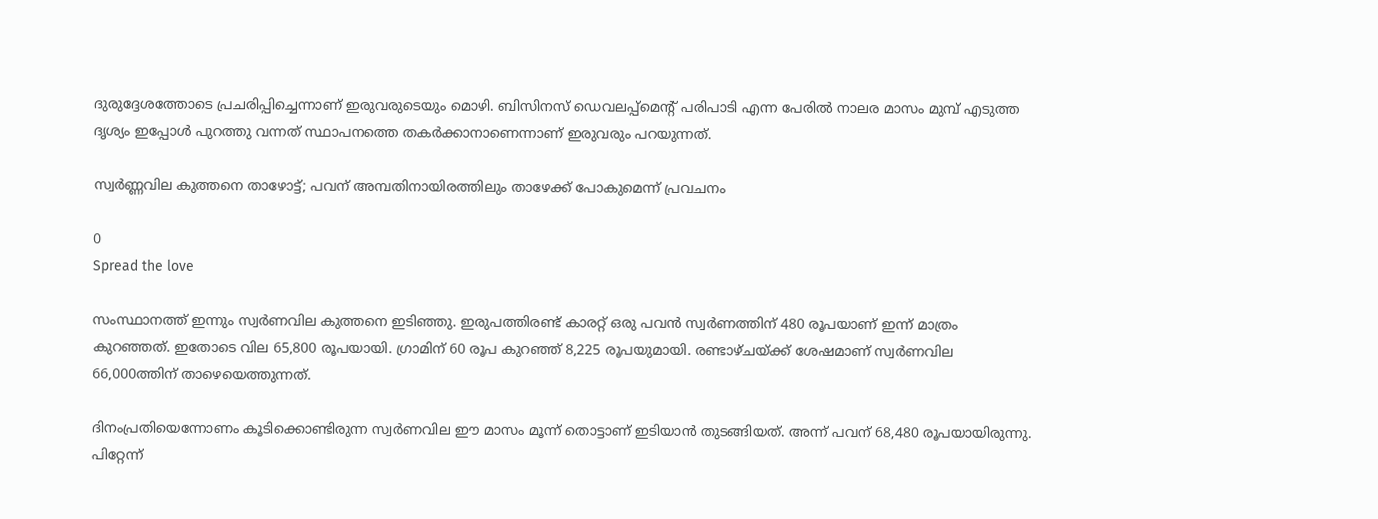ദുരുദ്ദേശത്തോടെ പ്രചരിപ്പിച്ചെന്നാണ് ഇരുവരുടെയും മൊഴി. ബിസിനസ് ഡെവലപ്പ്മെന്‍റ് പരിപാടി എന്ന പേരില്‍ നാലര മാസം മുമ്പ് എടുത്ത ദൃശ്യം ഇപ്പോള്‍ പുറത്തു വന്നത് സ്ഥാപനത്തെ തകര്‍ക്കാനാണെന്നാണ് ഇരുവരും പറയുന്നത്.

സ്വർണ്ണവില കുത്തനെ താഴോട്ട്; പവന് അമ്പതിനായിരത്തിലും താഴേക്ക് പോകുമെന്ന് പ്രവചനം

0
Spread the love

സംസ്ഥാനത്ത് ഇന്നും സ്വർണവില കുത്തനെ ഇടിഞ്ഞു. ഇരുപത്തിരണ്ട് കാരറ്റ് ഒരു പവൻ സ്വർണത്തിന് 480 രൂപയാണ് ഇന്ന് മാത്രം കുറഞ്ഞത്. ഇതോടെ വില 65,800 രൂപയായി. ഗ്രാമിന് 60 രൂപ കുറഞ്ഞ് 8,225 രൂപയുമായി. രണ്ടാഴ്ചയ്ക്ക് ശേഷമാണ് സ്വർണവില 66,000ത്തിന് താഴെയെത്തുന്നത്.

ദിനംപ്രതിയെന്നോണം കൂടിക്കൊണ്ടിരുന്ന സ്വർണവില ഈ മാസം മൂന്ന് തൊട്ടാണ് ഇടിയാൻ തുടങ്ങിയത്. അന്ന് പവന് 68,480 രൂപയായിരുന്നു. പിറ്റേന്ന്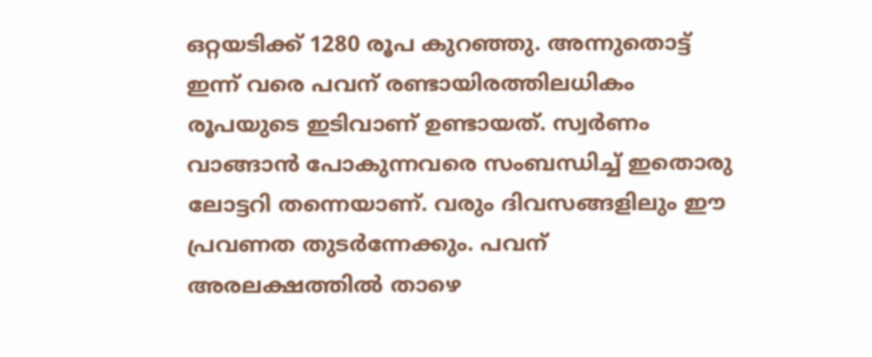ഒറ്റയടിക്ക് 1280 രൂപ കുറഞ്ഞു. അന്നുതൊട്ട് ഇന്ന് വരെ പവന് രണ്ടായിരത്തിലധികം രൂപയുടെ ഇടിവാണ് ഉണ്ടായത്. സ്വർണം വാങ്ങാൻ പോകുന്നവരെ സംബന്ധിച്ച് ഇതൊരു ലോട്ടറി തന്നെയാണ്. വരും ദിവസങ്ങളിലും ഈ പ്രവണത തുടർന്നേക്കും. പവന് അരലക്ഷത്തിൽ താഴെ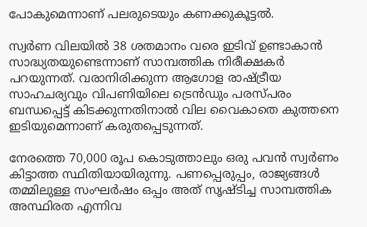പോകുമെന്നാണ് പലരുടെയും കണക്കുകൂട്ടൽ.

സ്വര്‍ണ വിലയില്‍ 38 ശതമാനം വരെ ഇടിവ് ഉണ്ടാകാന്‍ സാദ്ധ്യതയുണ്ടെന്നാണ് സാമ്പത്തിക നിരീക്ഷകര്‍ പറയുന്നത്. വരാനിരിക്കുന്ന ആഗോള രാഷ്ട്രീയ സാഹചര്യവും വിപണിയിലെ ട്രെന്‍ഡും പരസ്പരം ബന്ധപ്പെട്ട് കിടക്കുന്നതിനാല്‍ വില വൈകാതെ കുത്തനെ ഇടിയുമെന്നാണ് കരുതപ്പെടുന്നത്.

നേരത്തെ 70,000 രൂപ കൊടുത്താലും ഒരു പവൻ സ്വർണം കിട്ടാത്ത സ്ഥിതിയായിരുന്നു. പണപ്പെരുപ്പം, രാജ്യങ്ങള്‍ തമ്മിലുള്ള സംഘര്‍ഷം ഒപ്പം അത് സൃഷ്ടിച്ച സാമ്പത്തിക അസ്ഥിരത എന്നിവ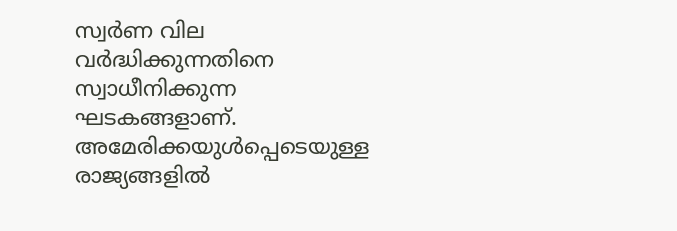സ്വര്‍ണ വില വര്‍ദ്ധിക്കുന്നതിനെ സ്വാധീനിക്കുന്ന ഘടകങ്ങളാണ്. അമേരിക്കയുള്‍പ്പെടെയുള്ള രാജ്യങ്ങളില്‍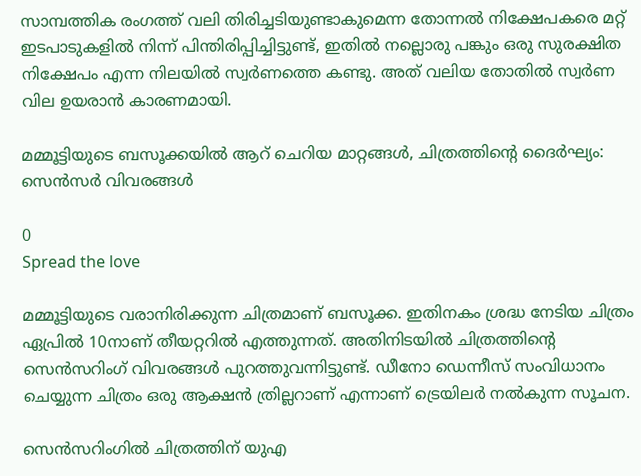സാമ്പത്തിക രംഗത്ത് വലി തിരിച്ചടിയുണ്ടാകുമെന്ന തോന്നല്‍ നിക്ഷേപകരെ മറ്റ് ഇടപാടുകളില്‍ നിന്ന് പിന്തിരിപ്പിച്ചിട്ടുണ്ട്, ഇതില്‍ നല്ലൊരു പങ്കും ഒരു സുരക്ഷിത നിക്ഷേപം എന്ന നിലയില്‍ സ്വര്‍ണത്തെ കണ്ടു. അത് വലിയ തോതില്‍ സ്വർണ വില ഉയരാന്‍ കാരണമായി.

മമ്മൂട്ടിയുടെ ബസൂക്കയില്‍ ആറ് ചെറിയ മാറ്റങ്ങള്‍, ചിത്രത്തിന്‍റെ ദൈര്‍ഘ്യം: സെന്‍സര്‍ വിവരങ്ങള്‍

0
Spread the love

മമ്മൂട്ടിയുടെ വരാനിരിക്കുന്ന ചിത്രമാണ് ബസൂക്ക. ഇതിനകം ശ്രദ്ധ നേടിയ ചിത്രം ഏപ്രില്‍ 10നാണ് തീയറ്ററില്‍ എത്തുന്നത്. അതിനിടയില്‍ ചിത്രത്തിന്‍റെ സെന്‍സറിംഗ് വിവരങ്ങള്‍ പുറത്തുവന്നിട്ടുണ്ട്. ഡീനോ ഡെന്നീസ് സംവിധാനം ചെയ്യുന്ന ചിത്രം ഒരു ആക്ഷന്‍ ത്രില്ലറാണ് എന്നാണ് ട്രെയിലര്‍ നല്‍കുന്ന സൂചന.

സെന്‍സറിംഗില്‍ ചിത്രത്തിന് യുഎ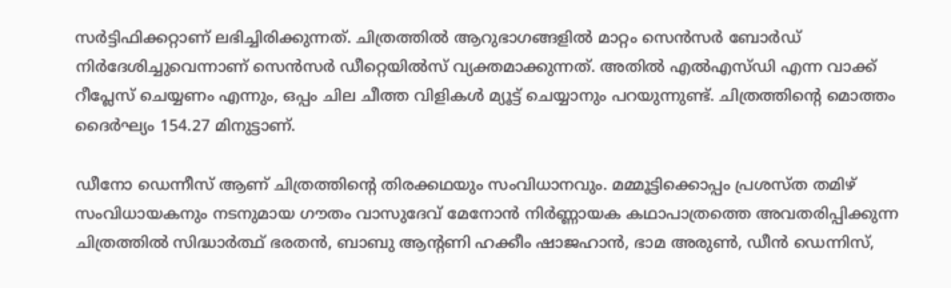സര്‍ട്ടിഫിക്കറ്റാണ് ലഭിച്ചിരിക്കുന്നത്. ചിത്രത്തില്‍ ആറുഭാഗങ്ങളില്‍ മാറ്റം സെന്‍സര്‍ ബോര്‍ഡ് നിര്‍ദേശിച്ചുവെന്നാണ് സെന്‍സര്‍ ഡീറ്റെയില്‍സ് വ്യക്തമാക്കുന്നത്. അതില്‍ എല്‍എസ്ഡി എന്ന വാക്ക് റീപ്ലേസ് ചെയ്യണം എന്നും, ഒപ്പം ചില ചീത്ത വിളികള്‍ മ്യൂട്ട് ചെയ്യാനും പറയുന്നുണ്ട്. ചിത്രത്തിന്‍റെ മൊത്തം ദൈര്‍ഘ്യം 154.27 മിനുട്ടാണ്.

ഡീനോ ഡെന്നീസ് ആണ് ചിത്രത്തിന്‍റെ തിരക്കഥയും സംവിധാനവും. മമ്മൂട്ടിക്കൊപ്പം പ്രശസ്ത തമിഴ് സംവിധായകനും നടനുമായ ഗൗതം വാസുദേവ് മേനോൻ നിർണ്ണായക കഥാപാത്രത്തെ അവതരിപ്പിക്കുന്ന ചിത്രത്തിൽ സിദ്ധാർത്ഥ് ഭരതൻ, ബാബു ആന്‍റണി ഹക്കീം ഷാജഹാൻ, ഭാമ അരുൺ, ഡീൻ ഡെന്നിസ്,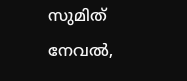സുമിത് നേവൽ,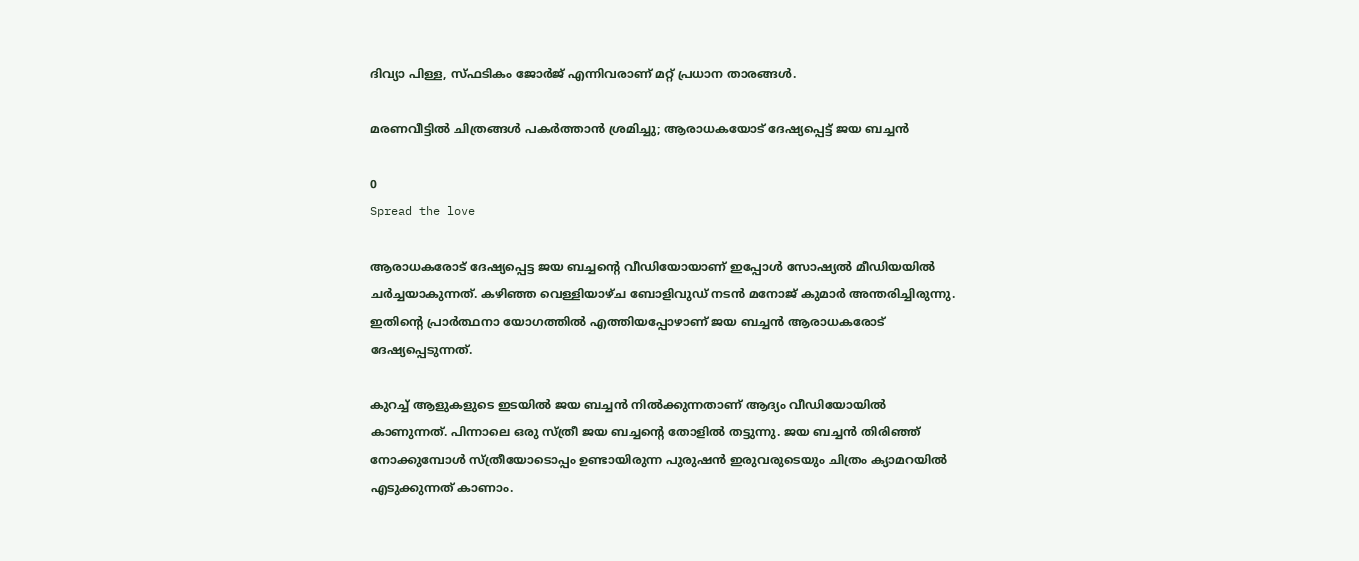ദിവ്യാ പിള്ള, സ്ഫടികം ജോർജ് എന്നിവരാണ് മറ്റ് പ്രധാന താരങ്ങൾ.

മരണവീട്ടിൽ ചിത്രങ്ങൾ പകർത്താൻ ശ്രമിച്ചു; ആരാധകയോട് ദേഷ്യപ്പെട്ട് ജയ ബച്ചൻ

0
Spread the love

ആരാധകരോട് ദേഷ്യപ്പെട്ട ജയ ബച്ചന്റെ വീഡിയോയാണ് ഇപ്പോൾ സോഷ്യൽ മീഡിയയിൽ ചർച്ചയാകുന്നത്. കഴിഞ്ഞ വെള്ളിയാഴ്ച ബോളിവുഡ് നടൻ മനോജ് കുമാർ അന്തരിച്ചിരുന്നു. ഇതിന്റെ പ്രാർത്ഥനാ യോഗത്തിൽ എത്തിയപ്പോഴാണ് ജയ ബച്ചൻ ആരാധകരോട് ദേഷ്യപ്പെടുന്നത്.

കുറച്ച് ആളുകളുടെ ഇടയിൽ ജയ ബച്ചൻ നിൽക്കുന്നതാണ് ആദ്യം വീഡിയോയിൽ കാണുന്നത്. പിന്നാലെ ഒരു സ്ത്രീ ജയ ബച്ചന്റെ തോളിൽ തട്ടുന്നു. ജയ ബച്ചൻ തിരിഞ്ഞ് നോക്കുമ്പോൾ സ്ത്രീയോടൊപ്പം ഉണ്ടായിരുന്ന പുരുഷൻ ഇരുവരുടെയും ചിത്രം ക്യാമറയിൽ എടുക്കുന്നത് കാണാം.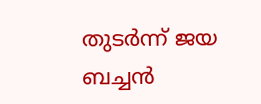തുടർന്ന് ജയ ബച്ചൻ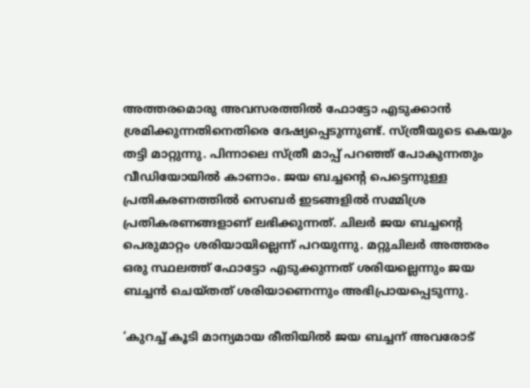അത്തരമൊരു അവസരത്തിൽ ഫോട്ടോ എടുക്കാൻ ശ്രമിക്കുന്നതിനെതിരെ ദേഷ്യപ്പെടുന്നുണ്ട്. സ്ത്രീയുടെ കെയും തട്ടി മാറ്റുന്നു. പിന്നാലെ സ്ത്രീ മാപ്പ് പറഞ്ഞ് പോകുന്നതും വീഡിയോയിൽ കാണാം. ജയ ബച്ചന്റെ പെട്ടെന്നുള്ള പ്രതികരണത്തിൽ സെബർ ഇടങ്ങളിൽ സമ്മിശ്ര പ്രതികരണങ്ങളാണ് ലഭിക്കുന്നത്. ചിലർ ജയ ബച്ചന്റെ പെരുമാറ്റം ശരിയായില്ലെന്ന് പറയുന്നു. മറ്റുചിലർ അത്തരം ഒരു സ്ഥലത്ത് ഫോട്ടോ എടുക്കുന്നത് ശരിയല്ലെന്നും ജയ ബച്ചൻ ചെയ്തത് ശരിയാണെന്നും അഭിപ്രായപ്പെടുന്നു.

‘കുറച്ച് കൂടി മാന്യമായ രീതിയിൽ ജയ ബച്ചന് അവരോട്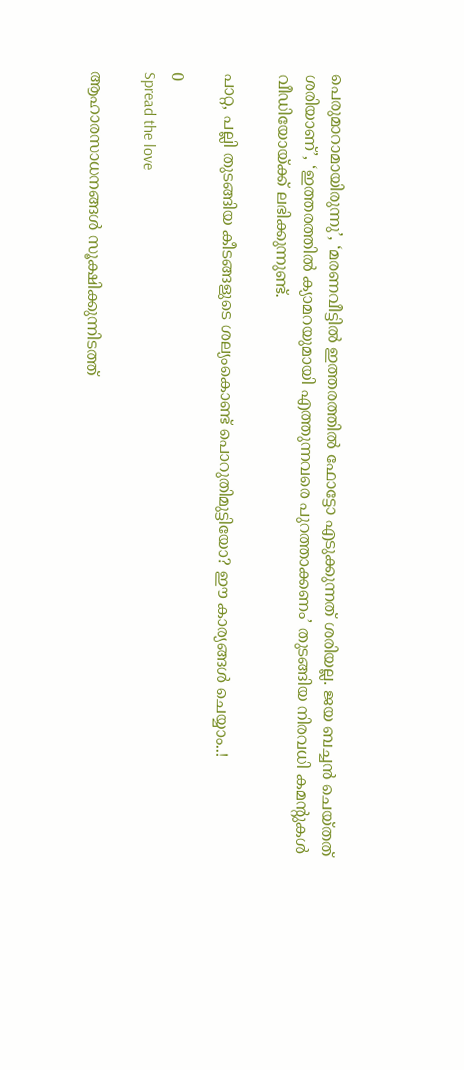പെരുമാറാമായിരുന്നു’, ‘മരണവീട്ടിൽ ഇത്തരത്തിൽ ഫോട്ടോ എടുക്കുന്നത് ശരിയല്ല. ജയ ബച്ചൻ ചെയ്തത് ശരിയാണ്’, ‘ഇത്തരത്തിൽ ക്യാമറയുമായി എത്തുന്നവരെ പുറത്താക്കണം’ തുടങ്ങിയ നിരവധി കമന്റുകൾ വീഡിയോയ്ക്ക് ലഭിക്കുന്നുണ്ട്.

പാറ്റ, പല്ലി തുടങ്ങിയ കീടങ്ങളുടെ ശല്യംകൊണ്ട് പൊറുതിമുട്ടിയോ? ഈ കാര്യങ്ങൾ ചെയ്യാം..!

0
Spread the love

ആഹാരസാധനങ്ങൾ സൂക്ഷിക്കുന്നിടത്ത്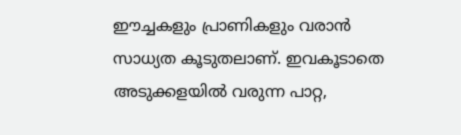ഈച്ചകളും പ്രാണികളും വരാൻ സാധ്യത കൂടുതലാണ്. ഇവകൂടാതെ അടുക്കളയിൽ വരുന്ന പാറ്റ,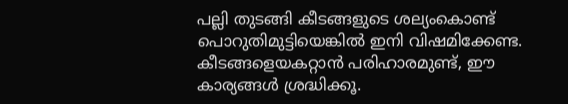പല്ലി തുടങ്ങി കീടങ്ങളുടെ ശല്യംകൊണ്ട് പൊറുതിമുട്ടിയെങ്കിൽ ഇനി വിഷമിക്കേണ്ട. കീടങ്ങളെയകറ്റാൻ പരിഹാരമുണ്ട്, ഈ കാര്യങ്ങൾ ശ്രദ്ധിക്കൂ.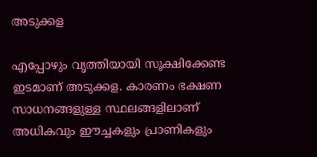അടുക്കള

എപ്പോഴും വൃത്തിയായി സൂക്ഷിക്കേണ്ട ഇടമാണ് അടുക്കള. കാരണം ഭക്ഷണ സാധനങ്ങളുള്ള സ്ഥലങ്ങളിലാണ് അധികവും ഈച്ചകളും പ്രാണികളും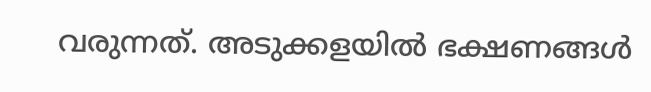വരുന്നത്. അടുക്കളയിൽ ഭക്ഷണങ്ങൾ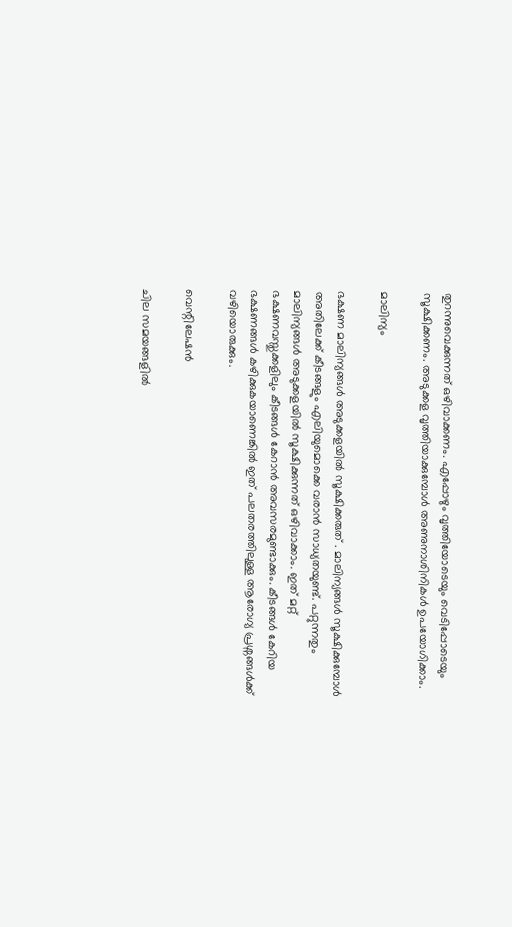തുറന്നുവെക്കുന്നത് ഒഴിവാക്കണം. എപ്പോഴും വൃത്തിയോടെയും വെടിപ്പോടെയും സൂക്ഷിക്കണം. അടുക്കള വൃത്തിയാക്കുമ്പോൾ അണുനാശിനികൾ ഉപയോഗിക്കാം.

മാലിന്യം

ഭക്ഷണ മാലിന്യങ്ങൾ അടുക്കളയിൽ സൂക്ഷിക്കരുത് . മാലിന്യങ്ങൾ സൂക്ഷിക്കുമ്പോൾ അതിലേക്ക് കീടങ്ങളും എലിയുമൊക്കെ വരാൻ സാധ്യതയുണ്ട്. പറ്റുന്നതും മാലിന്യങ്ങൾ അടുക്കളയിൽ സൂക്ഷിക്കുന്നത് ഒഴിവാക്കാം. ഇത് മറ്റ് ഭക്ഷണവസ്തുക്കളിലും കീടങ്ങൾ കേറാൻ അവസരമുണ്ടാക്കും. കീടങ്ങൾ കേറിയ ഭക്ഷണങ്ങൾ കഴിക്കുകയാണെങ്കിൽ ഇത് പലതരത്തിലുള്ള ആരോഗ്യ പ്രശ്നങ്ങൾക്ക് വഴിയൊരുക്കും.

വെന്റിലേഷൻ

ചില സമയങ്ങളിൽ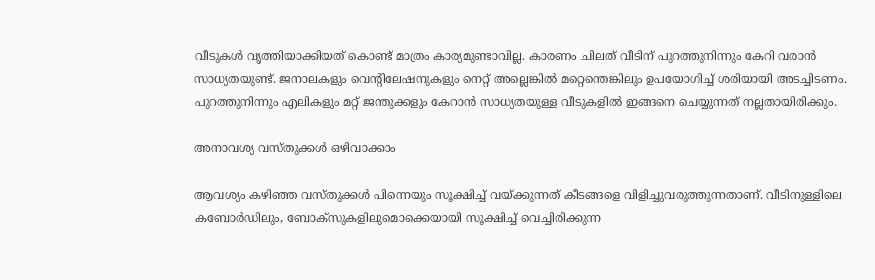വീടുകൾ വൃത്തിയാക്കിയത് കൊണ്ട് മാത്രം കാര്യമുണ്ടാവില്ല. കാരണം ചിലത് വീടിന് പുറത്തുനിന്നും കേറി വരാൻ സാധ്യതയുണ്ട്. ജനാലകളും വെന്റിലേഷനുകളും നെറ്റ് അല്ലെങ്കിൽ മറ്റെന്തെങ്കിലും ഉപയോഗിച്ച് ശരിയായി അടച്ചിടണം. പുറത്തുനിന്നും എലികളും മറ്റ് ജന്തുക്കളും കേറാൻ സാധ്യതയുള്ള വീടുകളിൽ ഇങ്ങനെ ചെയ്യുന്നത് നല്ലതായിരിക്കും.

അനാവശ്യ വസ്തുക്കൾ ഒഴിവാക്കാം

ആവശ്യം കഴിഞ്ഞ വസ്തുക്കൾ പിന്നെയും സൂക്ഷിച്ച് വയ്ക്കുന്നത് കീടങ്ങളെ വിളിച്ചുവരുത്തുന്നതാണ്. വീടിനുള്ളിലെ കബോർഡിലും, ബോക്സുകളിലുമൊക്കെയായി സൂക്ഷിച്ച് വെച്ചിരിക്കുന്ന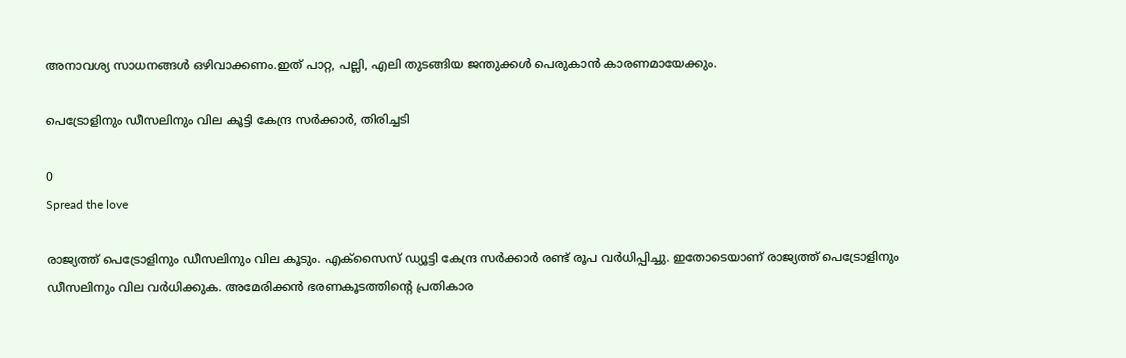അനാവശ്യ സാധനങ്ങൾ ഒഴിവാക്കണം.ഇത് പാറ്റ, പല്ലി, എലി തുടങ്ങിയ ജന്തുക്കൾ പെരുകാൻ കാരണമായേക്കും.

പെട്രോളിനും ഡീസലിനും വില കൂട്ടി കേന്ദ്ര സർക്കാർ, തിരിച്ചടി

0
Spread the love

രാജ്യത്ത് പെട്രോളിനും ഡീസലിനും വില കൂടും. എക്സൈസ് ഡ്യൂട്ടി കേന്ദ്ര സർക്കാർ രണ്ട് രൂപ വർധിപ്പിച്ചു. ഇതോടെയാണ് രാജ്യത്ത് പെട്രോളിനും ഡീസലിനും വില വർധിക്കുക. അമേരിക്കൻ ഭരണകൂടത്തിന്‍റെ പ്രതികാര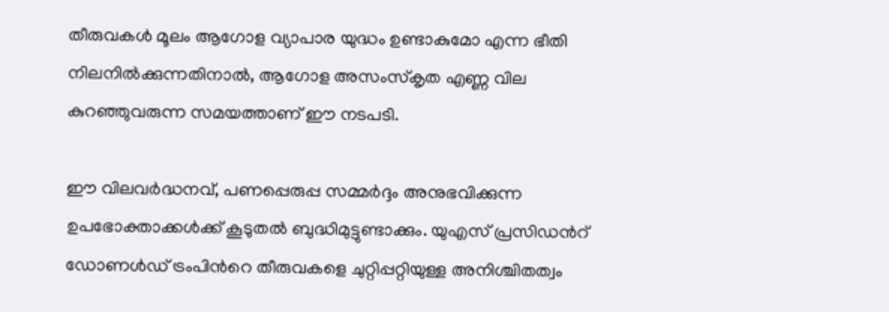തീരുവകൾ മൂലം ആഗോള വ്യാപാര യുദ്ധം ഉണ്ടാകുമോ എന്ന ഭീതി നിലനിൽക്കുന്നതിനാൽ, ആഗോള അസംസ്കൃത എണ്ണ വില കുറഞ്ഞുവരുന്ന സമയത്താണ് ഈ നടപടി.

ഈ വിലവർദ്ധനവ്, പണപ്പെരുപ്പ സമ്മർദ്ദം അനുഭവിക്കുന്ന ഉപഭോക്താക്കൾക്ക് കൂടുതൽ ബുദ്ധിമുട്ടുണ്ടാക്കും. യുഎസ് പ്രസിഡന്‍റ് ഡോണൾഡ് ട്രംപിന്‍റെ തീരുവകളെ ചുറ്റിപ്പറ്റിയുള്ള അനിശ്ചിതത്വം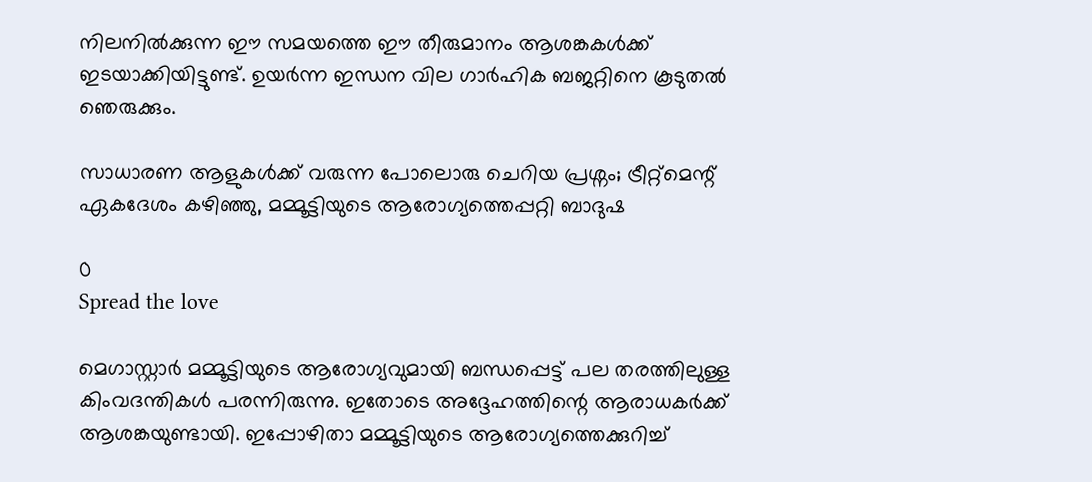നിലനിൽക്കുന്ന ഈ സമയത്തെ ഈ തീരുമാനം ആശങ്കകൾക്ക് ഇടയാക്കിയിട്ടുണ്ട്. ഉയർന്ന ഇന്ധന വില ഗാർഹിക ബജറ്റിനെ കൂടുതൽ ഞെരുക്കും.

സാധാരണ ആളുകൾക്ക് വരുന്ന പോലൊരു ചെറിയ പ്രശ്നം; ട്രീറ്റ്മെന്റ് ഏകദേശം കഴിഞ്ഞു, മമ്മൂട്ടിയുടെ ആരോഗ്യത്തെപ്പറ്റി ബാദുഷ

0
Spread the love

മെഗാസ്റ്റാർ മമ്മൂട്ടിയുടെ ആരോഗ്യവുമായി ബന്ധപ്പെട്ട് പല തരത്തിലുള്ള കിംവദന്തികൾ പരന്നിരുന്നു. ഇതോടെ അദ്ദേഹത്തിന്റെ ആരാധകർക്ക് ആശങ്കയുണ്ടായി. ഇപ്പോഴിതാ മമ്മൂട്ടിയുടെ ആരോഗ്യത്തെക്കുറിച്ച്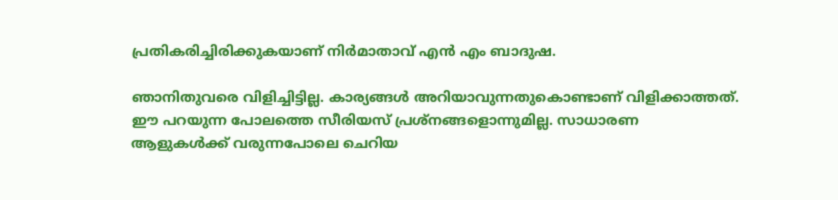പ്രതികരിച്ചിരിക്കുകയാണ് നിർ‌മാതാവ് എൻ എം ബാദുഷ.

ഞാനിതുവരെ വിളിച്ചിട്ടില്ല. കാര്യങ്ങൾ അറിയാവുന്നതുകൊണ്ടാണ് വിളിക്കാത്തത്. ഈ പറയുന്ന പോലത്തെ സീരിയസ് പ്രശ്നങ്ങളൊന്നുമില്ല. സാധാരണ ആളുകൾക്ക് വരുന്നപോലെ ചെറിയ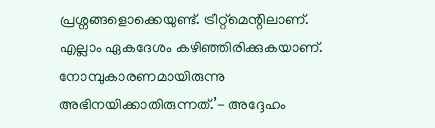പ്രശ്നങ്ങളൊക്കെയുണ്ട്. ട്രീറ്റ്‌മെന്റിലാണ്. എല്ലാം ഏകദേശം കഴിഞ്ഞിരിക്കുകയാണ്. നോമ്പുകാരണമായിരുന്നു അഭിനയിക്കാതിരുന്നത്.’- അദ്ദേഹം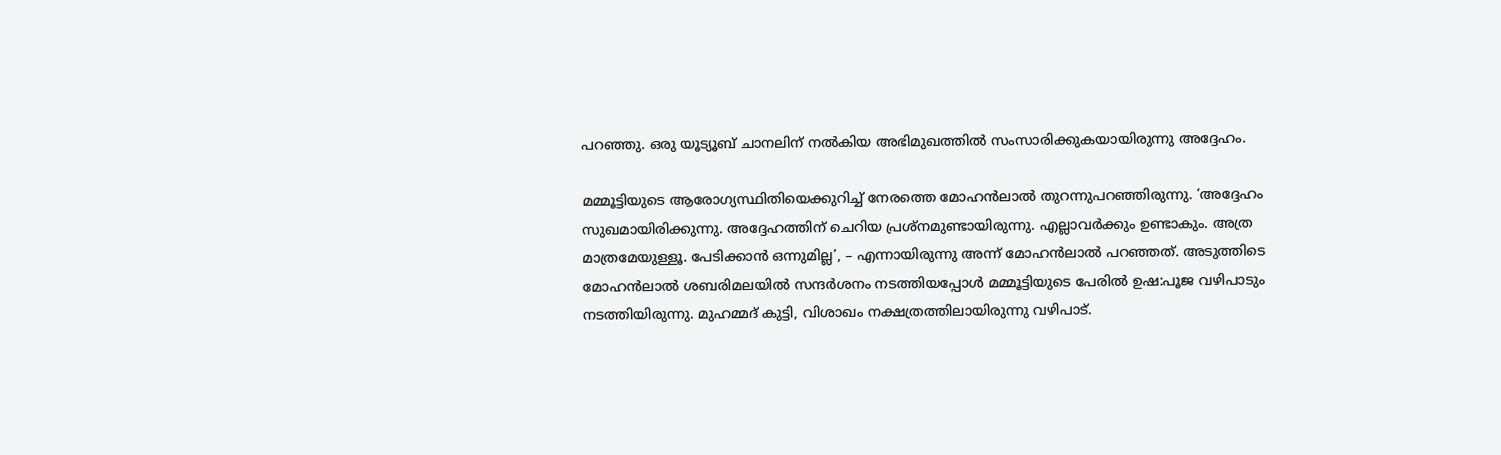പറഞ്ഞു. ഒരു യൂട്യൂബ് ചാനലിന് നൽകിയ അഭിമുഖത്തിൽ സംസാരിക്കുകയായിരുന്നു അദ്ദേഹം.

മമ്മൂട്ടിയുടെ ആരോഗ്യസ്ഥിതിയെക്കുറിച്ച് നേരത്തെ മോഹൻലാൽ തുറന്നുപറഞ്ഞിരുന്നു. ‘അദ്ദേഹം സുഖമായിരിക്കുന്നു. അദ്ദേഹത്തിന് ചെറിയ പ്രശ്നമുണ്ടായിരുന്നു. എല്ലാവർക്കും ഉണ്ടാകും. അത്ര മാത്രമേയുള്ളൂ. പേടിക്കാൻ ഒന്നുമില്ല’, – എന്നായിരുന്നു അന്ന് മോഹൻലാൽ പറഞ്ഞത്. അടുത്തിടെ മോഹൻലാൽ ശബരിമലയിൽ സന്ദർശനം നടത്തിയപ്പോൾ മമ്മൂട്ടിയുടെ പേരിൽ ഉഷ:പൂജ വഴിപാടും നടത്തിയിരുന്നു. മുഹമ്മദ് കുട്ടി, വിശാഖം നക്ഷത്രത്തിലായിരുന്നു വഴിപാട്.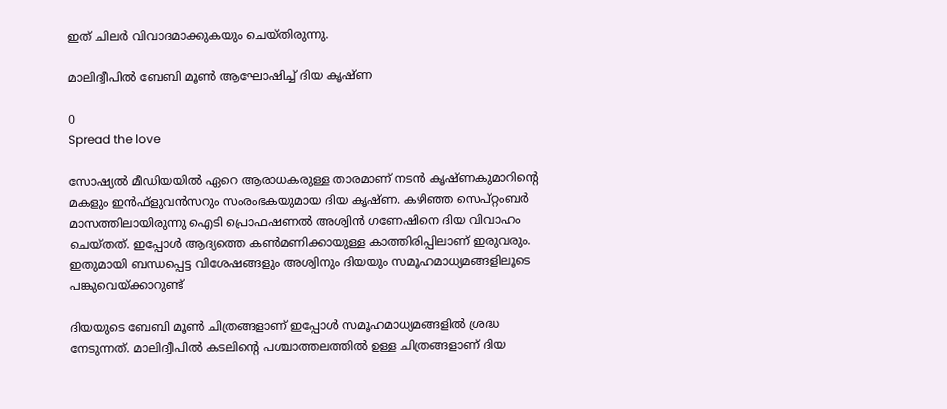ഇത് ചിലർ വിവാദമാക്കുകയും ചെയ്‌തിരുന്നു.

മാലിദ്വീപിൽ ബേബി മൂൺ ആഘോഷിച്ച് ദിയ കൃഷ്‍‌ണ

0
Spread the love

സോഷ്യൽ മീഡിയയിൽ ഏറെ ആരാധകരുള്ള താരമാണ് നടൻ കൃഷ്ണകുമാറിന്റെ മകളും ഇൻഫ്ളുവൻസറും സംരംഭകയുമായ ദിയ കൃഷ്ണ. കഴിഞ്ഞ സെപ്റ്റംബർ മാസത്തിലായിരുന്നു ഐടി പ്രൊഫഷണൽ അശ്വിൻ ഗണേഷിനെ ദിയ വിവാഹം ചെയ്തത്. ഇപ്പോൾ ആദ്യത്തെ കൺമണിക്കായുള്ള കാത്തിരിപ്പിലാണ് ഇരുവരും. ഇതുമായി ബന്ധപ്പെട്ട വിശേഷങ്ങളും അശ്വിനും ദിയയും സമൂഹമാധ്യമങ്ങളിലൂടെ പങ്കുവെയ്ക്കാറുണ്ട്

ദിയയുടെ ബേബി മൂൺ ചിത്രങ്ങളാണ് ഇപ്പോൾ സമൂഹമാധ്യമങ്ങളിൽ ശ്രദ്ധ നേടുന്നത്. മാലിദ്വീപിൽ കടലിന്റെ പശ്ചാത്തലത്തിൽ ഉള്ള ചിത്രങ്ങളാണ് ദിയ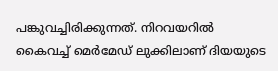പങ്കുവച്ചിരിക്കുന്നത്. നിറവയറിൽ കൈവച്ച് മെർമേഡ് ലുക്കിലാണ് ദിയയുടെ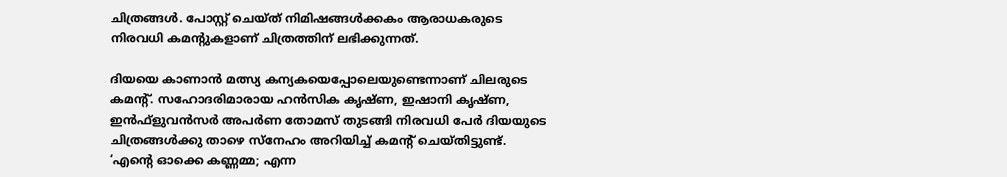ചിത്രങ്ങൾ. പോസ്റ്റ് ചെയ്ത് നിമിഷങ്ങൾക്കകം ആരാധകരുടെ നിരവധി കമന്റുകളാണ് ചിത്രത്തിന് ലഭിക്കുന്നത്.

ദിയയെ കാണാൻ മത്സ്യ കന്യകയെപ്പോലെയുണ്ടെന്നാണ് ചിലരുടെ കമന്റ്. സഹോദരിമാരായ ഹൻസിക കൃഷ്ണ, ഇഷാനി കൃഷ്ണ, ഇൻഫ്ളുവൻസർ അപർണ തോമസ് തുടങ്ങി നിരവധി പേർ ദിയയുടെ ചിത്രങ്ങൾക്കു താഴെ സ്നേഹം അറിയിച്ച് കമന്റ് ചെയ്തിട്ടുണ്ട്. ‘എന്റെ ഓക്കെ കണ്ണമ്മ; എന്ന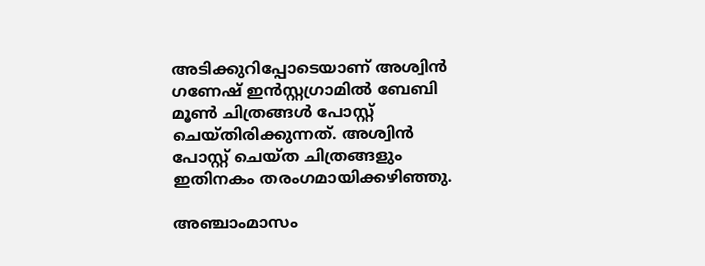അടിക്കുറിപ്പോടെയാണ് അശ്വിൻ ഗണേഷ് ഇൻസ്റ്റഗ്രാമിൽ ബേബി മൂൺ ചിത്രങ്ങൾ പോസ്റ്റ് ചെയ്തിരിക്കുന്നത്. അശ്വിൻ പോസ്റ്റ് ചെയ്ത ചിത്രങ്ങളും ഇതിനകം തരംഗമായിക്കഴിഞ്ഞു.

അഞ്ചാംമാസം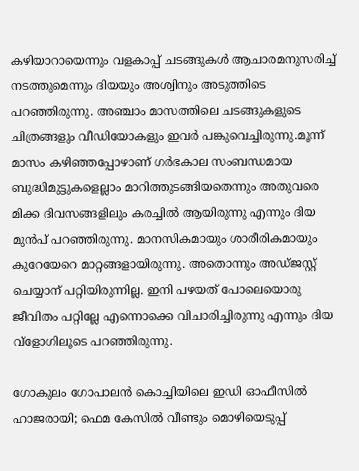കഴിയാറായെന്നും വളകാപ്പ് ചടങ്ങുകൾ ആചാരമനുസരിച്ച് നടത്തുമെന്നും ദിയയും അശ്വിനും അടുത്തിടെ പറഞ്ഞിരുന്നു. അഞ്ചാം മാസത്തിലെ ചടങ്ങുകളുടെ ചിത്രങ്ങളും വീഡിയോകളും ഇവർ പങ്കുവെച്ചിരുന്നു.മൂന്ന് മാസം കഴിഞ്ഞപ്പോഴാണ് ഗർഭകാല സംബന്ധമായ ബുദ്ധിമുട്ടുകളെല്ലാം മാറിത്തുടങ്ങിയതെന്നും അതുവരെ മിക്ക ദിവസങ്ങളിലും കരച്ചിൽ ആയിരുന്നു എന്നും ദിയ മുൻപ് പറഞ്ഞിരുന്നു. മാനസികമായും ശാരീരികമായും കുറേയേറെ മാറ്റങ്ങളായിരുന്നു. അതൊന്നും അഡ്ജസ്റ്റ് ചെയ്യാന് പറ്റിയിരുന്നില്ല. ഇനി പഴയത് പോലെയൊരു ജീവിതം പറ്റില്ലേ എന്നൊക്കെ വിചാരിച്ചിരുന്നു എന്നും ദിയ വ്ളോഗിലൂടെ പറഞ്ഞിരുന്നു.

ഗോകുലം ഗോപാലൻ കൊച്ചിയിലെ ഇഡി ഓഫീസിൽ ഹാജരായി; ഫെമ കേസിൽ വീണ്ടും മൊഴിയെടുപ്പ്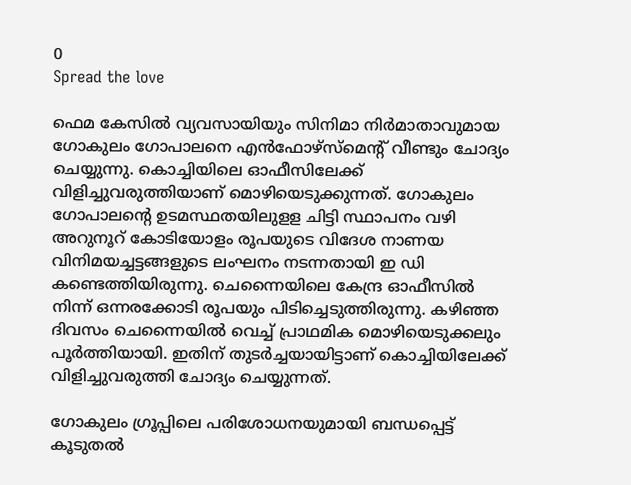0
Spread the love

ഫെമ കേസിൽ വ്യവസായിയും സിനിമാ നിർമാതാവുമായ ഗോകുലം ഗോപാലനെ എൻഫോഴ്സ്മെന്‍റ് വീണ്ടും ചോദ്യം ചെയ്യുന്നു. കൊച്ചിയിലെ ഓഫീസിലേക്ക് വിളിച്ചുവരുത്തിയാണ് മൊഴിയെടുക്കുന്നത്. ഗോകുലം ഗോപാലന്‍റെ ഉടമസ്ഥതയിലുളള ചിട്ടി സ്ഥാപനം വഴി അറുനൂറ് കോടിയോളം രൂപയുടെ വിദേശ നാണയ വിനിമയച്ചട്ടങ്ങളുടെ ലംഘനം നടന്നതായി ഇ ഡി കണ്ടെത്തിയിരുന്നു. ചെന്നൈയിലെ കേന്ദ്ര ഓഫീസിൽ നിന്ന് ഒന്നരക്കോടി രൂപയും പിടിച്ചെടുത്തിരുന്നു. കഴിഞ്ഞ ദിവസം ചെന്നൈയിൽ വെച്ച് പ്രാഥമിക മൊഴിയെടുക്കലും പൂർത്തിയായി. ഇതിന് തുടർച്ചയായിട്ടാണ് കൊച്ചിയിലേക്ക് വിളിച്ചുവരുത്തി ചോദ്യം ചെയ്യുന്നത്.

ഗോകുലം ഗ്രൂപ്പിലെ പരിശോധനയുമായി ബന്ധപ്പെട്ട് കൂടുതൽ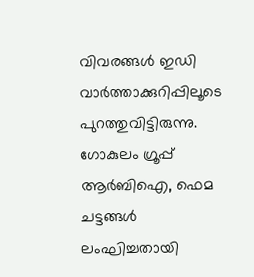വിവരങ്ങൾ ഇഡി വാര്‍ത്താക്കുറിപ്പിലൂടെ പുറത്തുവിട്ടിരുന്നു. ഗോകുലം ഗ്രൂപ്പ് ആർബിഐ, ഫെമ ചട്ടങ്ങൾ ലംഘിച്ചതായി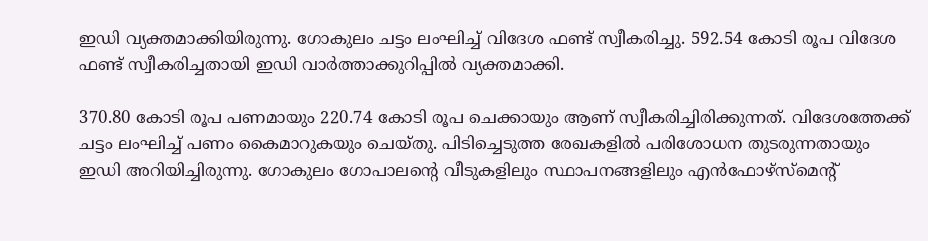ഇ‍ഡി വ്യക്തമാക്കിയിരുന്നു. ഗോകുലം ചട്ടം ലംഘിച്ച് വിദേശ ഫണ്ട് സ്വീകരിച്ചു. 592.54 കോടി രൂപ വിദേശ ഫണ്ട് സ്വീകരിച്ചതായി ഇഡി വാർത്താക്കുറിപ്പിൽ വ്യക്തമാക്കി.

370.80 കോടി രൂപ പണമായും 220.74 കോടി രൂപ ചെക്കായും ആണ് സ്വീകരിച്ചിരിക്കുന്നത്. വിദേശത്തേക്ക് ചട്ടം ലംഘിച്ച് പണം കൈമാറുകയും ചെയ്തു. പിടിച്ചെടുത്ത രേഖകളില്‍ പരിശോധന തുടരുന്നതായും ഇഡി അറിയിച്ചിരുന്നു. ഗോകുലം ഗോപാലന്‍റെ വീടുകളിലും സ്ഥാപനങ്ങളിലും എൻഫോഴ്സ്മെന്‍റ്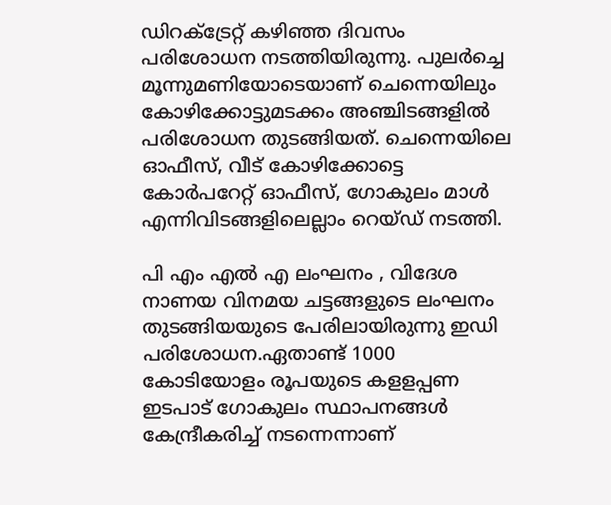ഡിറക്ട്രേറ്റ് കഴിഞ്ഞ ദിവസം പരിശോധന നടത്തിയിരുന്നു. പുലർച്ചെ മൂന്നുമണിയോടെയാണ് ചെന്നെയിലും കോഴിക്കോട്ടുമടക്കം അഞ്ചിടങ്ങളിൽ പരിശോധന തുടങ്ങിയത്. ചെന്നെയിലെ ഓഫീസ്, വീട് കോഴിക്കോട്ടെ കോർപറേറ്റ് ഓഫീസ്, ഗോകുലം മാൾ എന്നിവിടങ്ങളിലെല്ലാം റെയ്ഡ് നടത്തി.

പി എം എൽ എ ലംഘനം , വിദേശ നാണയ വിനമയ ചട്ടങ്ങളുടെ ലംഘനം തുടങ്ങിയയുടെ പേരിലായിരുന്നു ഇഡി പരിശോധന.ഏതാണ്ട് 1000 കോടിയോളം രൂപയുടെ കളളപ്പണ ഇടപാട് ഗോകുലം സ്ഥാപനങ്ങൾ കേന്ദ്രീകരിച്ച് നടന്നെന്നാണ്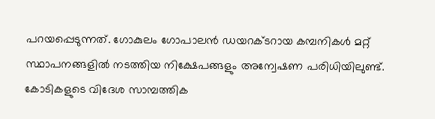പറയപ്പെടുന്നത്. ഗോകുലം ഗോപാലൻ ഡയറക്ടറായ കമ്പനികള്‍ മറ്റ് സ്ഥാപനങ്ങളിൽ നടത്തിയ നിക്ഷേപങ്ങളും അന്വേഷണ പരിധിയിലുണ്ട്. കോടികളുടെ വിദേശ സാമ്പത്തിക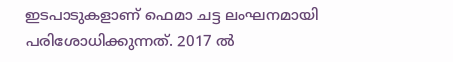ഇടപാടുകളാണ് ഫെമാ ചട്ട ലംഘനമായി പരിശോധിക്കുന്നത്. 2017 ൽ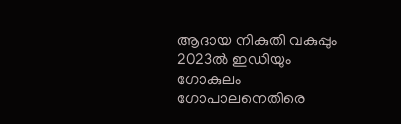ആദായ നികുതി വകുപ്പും 2023ൽ ഇഡിയും ഗോകുലം ഗോപാലനെതിരെ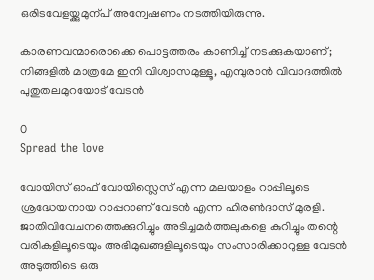ഒരിടവേളയ്ക്കുമുന്പ് അന്വേഷണം നടത്തിയിരുന്നു.

കാരണവന്മാരൊക്കെ പൊട്ടത്തരം കാണിച്ച് നടക്കുകയാണ്; നിങ്ങളിൽ മാത്രമേ ഇനി വിശ്വാസമുള്ളൂ, എമ്പുരാൻ വിവാദത്തിൽ പുതുതലമുറയോട് വേടൻ

0
Spread the love

വോയിസ് ഓഫ് വോയിസ്ലെസ് എന്ന മലയാളം റാപ്പിലൂടെ ശ്രദ്ധേയനായ റാപ്പറാണ് വേടൻ എന്ന ഹിരൺദാസ് മുരളി. ജാതിവിവേചനത്തെക്കുറിച്ചും അടിച്ചമര്‍ത്തലുകളെ കുറിച്ചും തന്റെ വരികളിലൂടെയും അഭിമുഖങ്ങളിലൂടെയും സംസാരിക്കാറുള്ള വേടൻ അടുത്തിടെ ഒരു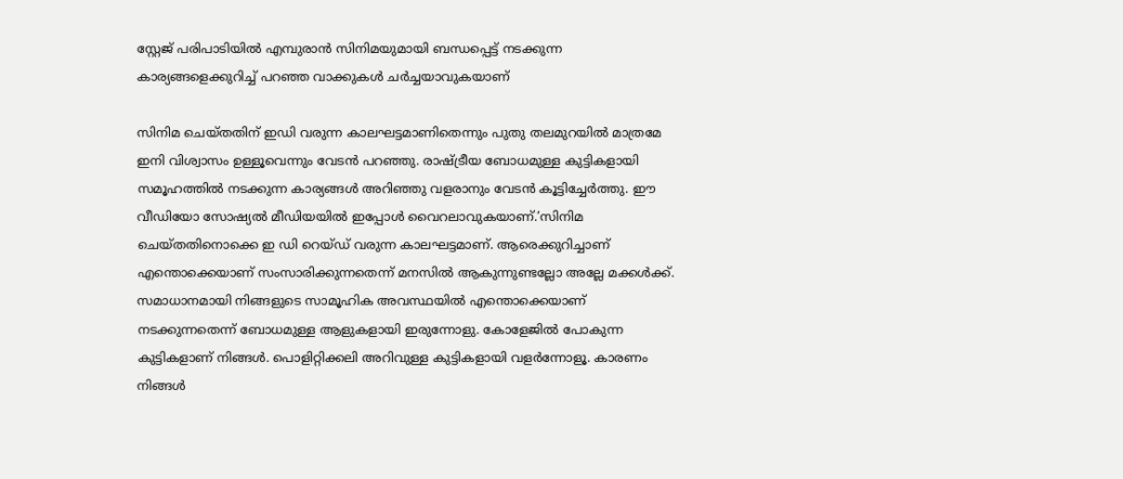സ്റ്റേജ് പരിപാടിയിൽ എമ്പുരാൻ സിനിമയുമായി ബന്ധപ്പെട്ട് നടക്കുന്ന കാര്യങ്ങളെക്കുറിച്ച് പറഞ്ഞ വാക്കുകൾ ചർച്ചയാവുകയാണ്

സിനിമ ചെയ്തതിന് ഇഡി വരുന്ന കാലഘട്ടമാണിതെന്നും പുതു തലമുറയിൽ മാത്രമേ ഇനി വിശ്വാസം ഉള്ളൂവെന്നും വേടൻ പറഞ്ഞു. രാഷ്ട്രീയ ബോധമുള്ള കുട്ടികളായി സമൂഹത്തിൽ നടക്കുന്ന കാര്യങ്ങൾ അറിഞ്ഞു വളരാനും വേടൻ കൂട്ടിച്ചേർത്തു. ഈ വീഡിയോ സോഷ്യൽ മീഡിയയിൽ ഇപ്പോൾ വൈറലാവുകയാണ്.’സിനിമ ചെയ്തതിനൊക്കെ ഇ ഡി റെയ്ഡ് വരുന്ന കാലഘട്ടമാണ്. ആരെക്കുറിച്ചാണ് എന്തൊക്കെയാണ് സംസാരിക്കുന്നതെന്ന് മനസിൽ ആകുന്നുണ്ടല്ലോ അല്ലേ മക്കൾക്ക്. സമാധാനമായി നിങ്ങളുടെ സാമൂഹിക അവസ്ഥയിൽ എന്തൊക്കെയാണ് നടക്കുന്നതെന്ന് ബോധമുള്ള ആളുകളായി ഇരുന്നോളു. കോളേജിൽ പോകുന്ന കുട്ടികളാണ് നിങ്ങൾ. പൊളിറ്റിക്കലി അറിവുള്ള കുട്ടികളായി വളർന്നോളൂ. കാരണം നിങ്ങൾ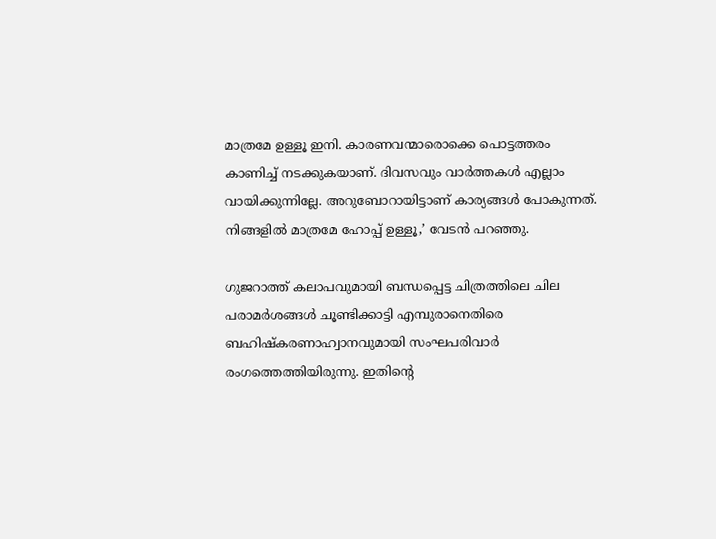മാത്രമേ ഉള്ളൂ ഇനി. കാരണവന്മാരൊക്കെ പൊട്ടത്തരം കാണിച്ച് നടക്കുകയാണ്. ദിവസവും വാർത്തകൾ എല്ലാം വായിക്കുന്നില്ലേ. അറുബോറായിട്ടാണ് കാര്യങ്ങൾ പോകുന്നത്. നിങ്ങളിൽ മാത്രമേ ഹോപ്പ് ഉള്ളൂ,’ വേടൻ പറഞ്ഞു.

ഗുജറാത്ത് കലാപവുമായി ബന്ധപ്പെട്ട ചിത്രത്തിലെ ചില പരാമര്‍ശങ്ങള്‍ ചൂണ്ടിക്കാട്ടി എമ്പുരാനെതിരെ ബഹിഷ്‌കരണാഹ്വാനവുമായി സംഘപരിവാര്‍ രംഗത്തെത്തിയിരുന്നു. ഇതിന്റെ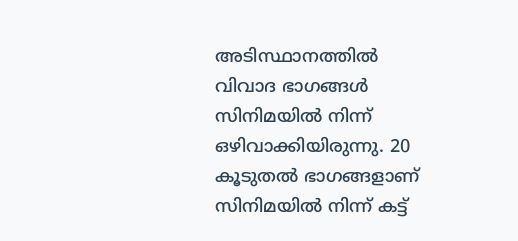അടിസ്ഥാനത്തിൽ വിവാദ ഭാഗങ്ങൾ സിനിമയിൽ നിന്ന് ഒഴിവാക്കിയിരുന്നു. 20 കൂടുതൽ ഭാഗങ്ങളാണ് സിനിമയിൽ നിന്ന് കട്ട്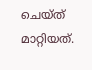ചെയ്ത് മാറ്റിയത്.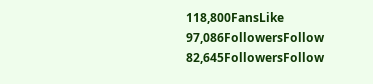118,800FansLike
97,086FollowersFollow
82,645FollowersFollow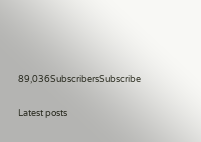89,036SubscribersSubscribe

Latest posts